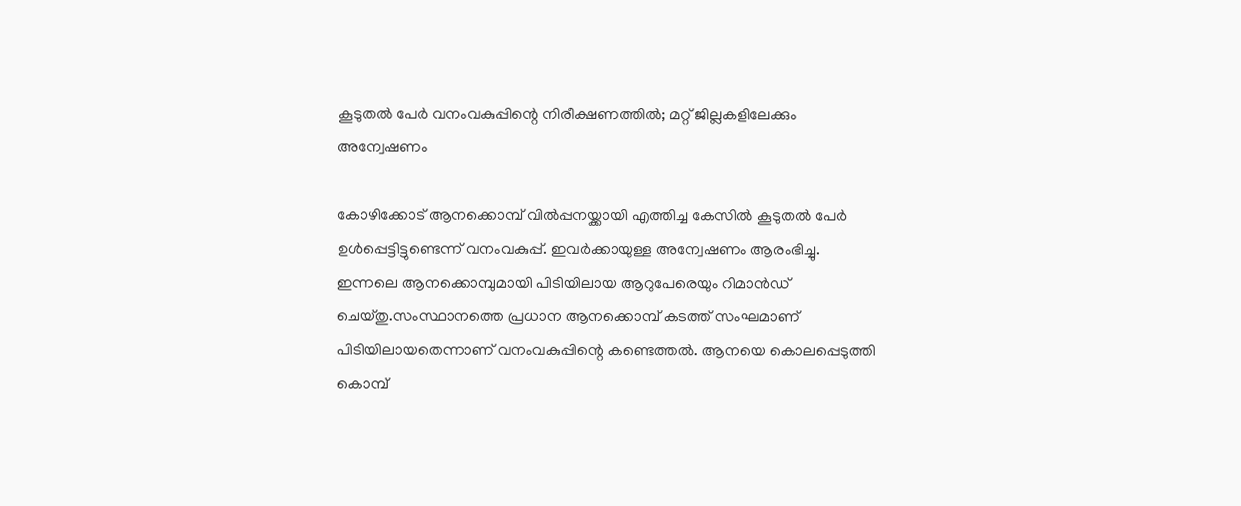കൂടുതൽ പേർ വനംവകുപ്പിന്റെ നിരീക്ഷണത്തിൽ; മറ്റ് ജില്ലകളിലേക്കും അന്വേഷണം

കോഴിക്കോട് ആനക്കൊമ്പ് വിൽപ്പനയ്ക്കായി എത്തിച്ച കേസിൽ കൂടുതൽ പേർ ഉൾപ്പെട്ടിട്ടുണ്ടെന്ന് വനംവകുപ്പ്. ഇവർക്കായുള്ള അന്വേഷണം ആരംഭിച്ചു. ഇന്നലെ ആനക്കൊമ്പുമായി പിടിയിലായ ആറുപേരെയും റിമാൻഡ് ചെയ്തു.സംസ്ഥാനത്തെ പ്രധാന ആനക്കൊമ്പ് കടത്ത് സംഘമാണ് പിടിയിലായതെന്നാണ് വനംവകുപ്പിന്റെ കണ്ടെത്തൽ. ആനയെ കൊലപ്പെടുത്തി കൊമ്പ്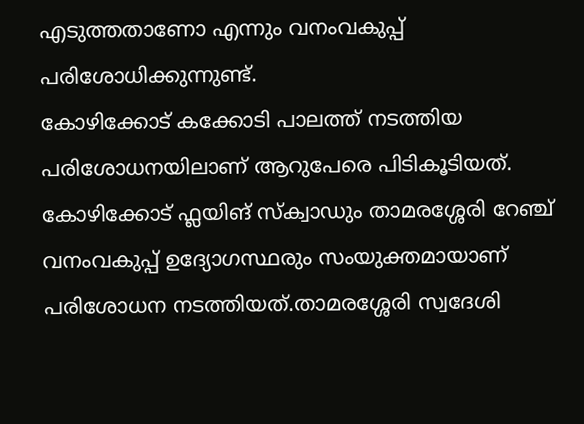എടുത്തതാണോ എന്നും വനംവകുപ്പ് പരിശോധിക്കുന്നുണ്ട്.
കോഴിക്കോട് കക്കോടി പാലത്ത് നടത്തിയ പരിശോധനയിലാണ് ആറുപേരെ പിടികൂടിയത്. കോഴിക്കോട് ഫ്ലയിങ് സ്ക്വാഡും താമരശ്ശേരി റേഞ്ച് വനംവകുപ്പ് ഉദ്യോഗസ്ഥരും സംയുക്തമായാണ് പരിശോധന നടത്തിയത്.താമരശ്ശേരി സ്വദേശി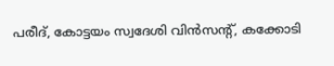പരീദ്, കോട്ടയം സ്വദേശി വിൻസന്റ്, കക്കോടി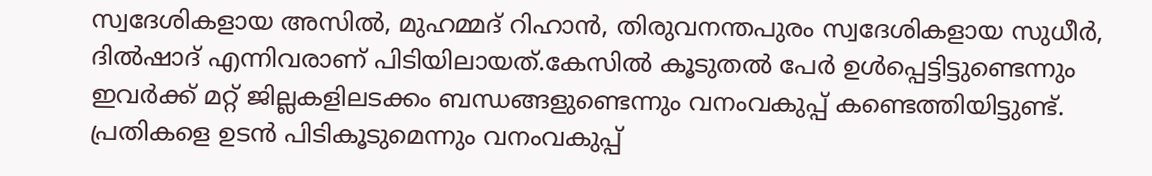സ്വദേശികളായ അസിൽ, മുഹമ്മദ് റിഹാൻ, തിരുവനന്തപുരം സ്വദേശികളായ സുധീർ, ദിൽഷാദ് എന്നിവരാണ് പിടിയിലായത്.കേസിൽ കൂടുതൽ പേർ ഉൾപ്പെട്ടിട്ടുണ്ടെന്നും ഇവർക്ക് മറ്റ് ജില്ലകളിലടക്കം ബന്ധങ്ങളുണ്ടെന്നും വനംവകുപ്പ് കണ്ടെത്തിയിട്ടുണ്ട്. പ്രതികളെ ഉടൻ പിടികൂടുമെന്നും വനംവകുപ്പ്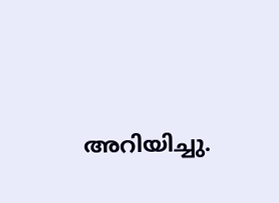അറിയിച്ചു.